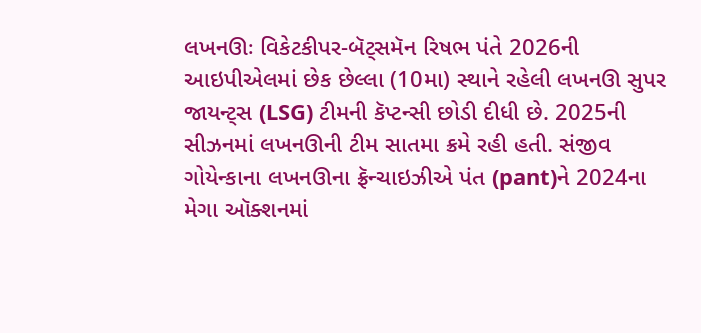લખનઊઃ વિકેટકીપર-બૅટ્સમૅન રિષભ પંતે 2026ની આઇપીએલમાં છેક છેલ્લા (10મા) સ્થાને રહેલી લખનઊ સુપર જાયન્ટ્સ (LSG) ટીમની કૅપ્ટન્સી છોડી દીધી છે. 2025ની સીઝનમાં લખનઊની ટીમ સાતમા ક્રમે રહી હતી. સંજીવ ગોયેન્કાના લખનઊના ફ્રૅન્ચાઇઝીએ પંત (pant)ને 2024ના મેગા ઑક્શનમાં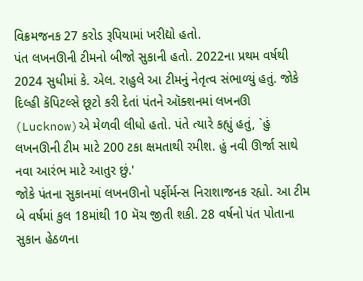વિક્રમજનક 27 કરોડ રૂપિયામાં ખરીદ્યો હતો.
પંત લખનઊની ટીમનો બીજો સુકાની હતો. 2022ના પ્રથમ વર્ષથી 2024 સુધીમાં કે. એલ. રાહુલે આ ટીમનું નેતૃત્વ સંભાળ્યું હતું. જોકે દિલ્હી કૅપિટલ્સે છૂટો કરી દેતાં પંતને ઑક્શનમાં લખનઊ (Lucknow)એ મેળવી લીધો હતો. પંતે ત્યારે કહ્યું હતું, `હું લખનઊની ટીમ માટે 200 ટકા ક્ષમતાથી રમીશ. હું નવી ઊર્જા સાથે નવા આરંભ માટે આતુર છું.'
જોકે પંતના સુકાનમાં લખનઊનો પર્ફોર્મન્સ નિરાશાજનક રહ્યો. આ ટીમ બે વર્ષમાં કુલ 18માંથી 10 મૅચ જીતી શકી. 28 વર્ષનો પંત પોતાના સુકાન હેઠળના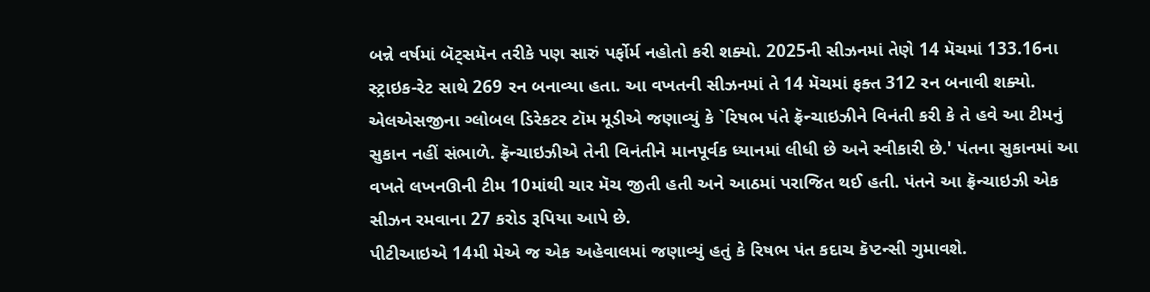બન્ને વર્ષમાં બૅટ્સમૅન તરીકે પણ સારું પર્ફોર્મ નહોતો કરી શક્યો. 2025ની સીઝનમાં તેણે 14 મૅચમાં 133.16ના સ્ટ્રાઇક-રેટ સાથે 269 રન બનાવ્યા હતા. આ વખતની સીઝનમાં તે 14 મૅચમાં ફક્ત 312 રન બનાવી શક્યો.
એલએસજીના ગ્લોબલ ડિરેકટર ટૉમ મૂડીએ જણાવ્યું કે `રિષભ પંતે ફ્રૅન્ચાઇઝીને વિનંતી કરી કે તે હવે આ ટીમનું સુકાન નહીં સંભાળે. ફ્રૅન્ચાઇઝીએ તેની વિનંતીને માનપૂર્વક ધ્યાનમાં લીધી છે અને સ્વીકારી છે.' પંતના સુકાનમાં આ વખતે લખનઊની ટીમ 10માંથી ચાર મૅચ જીતી હતી અને આઠમાં પરાજિત થઈ હતી. પંતને આ ફ્રૅન્ચાઇઝી એક સીઝન રમવાના 27 કરોડ રૂપિયા આપે છે.
પીટીઆઇએ 14મી મેએ જ એક અહેવાલમાં જણાવ્યું હતું કે રિષભ પંત કદાચ કૅપ્ટન્સી ગુમાવશે.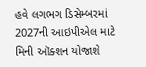હવે લગભગ ડિસેમ્બરમાં 2027ની આઇપીએલ માટે મિની ઑક્શન યોજાશે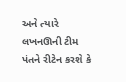અને ત્યારે લખનઊની ટીમ પંતને રીટેન કરશે કે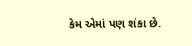કેમ એમાં પણ શંકા છે.